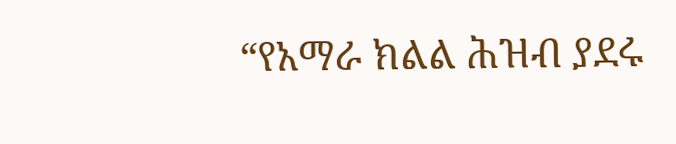“የአማራ ክልል ሕዝብ ያደሩ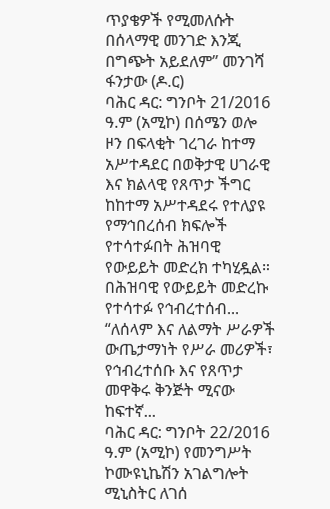ጥያቄዎች የሚመለሱት በሰላማዊ መንገድ እንጂ በግጭት አይደለም” መንገሻ ፋንታው (ዶ.ር)
ባሕር ዳር: ግንቦት 21/2016 ዓ.ም (አሚኮ) በሰሜን ወሎ ዞን በፍላቂት ገረገራ ከተማ አሥተዳደር በወቅታዊ ሀገራዊ እና ክልላዊ የጸጥታ ችግር ከከተማ አሥተዳደሩ የተለያዩ የማኅበረሰብ ክፍሎች የተሳተፉበት ሕዝባዊ የውይይት መድረክ ተካሂዷል። በሕዝባዊ የውይይት መድረኩ የተሳተፉ የኅብረተሰብ...
“ለሰላም እና ለልማት ሥራዎች ውጤታማነት የሥራ መሪዎች፣ የኅብረተሰቡ እና የጸጥታ መዋቅሩ ቅንጅት ሚናው ከፍተኛ...
ባሕር ዳር: ግንቦት 22/2016 ዓ.ም (አሚኮ) የመንግሥት ኮሙዩኒኬሽን አገልግሎት ሚኒስትር ለገሰ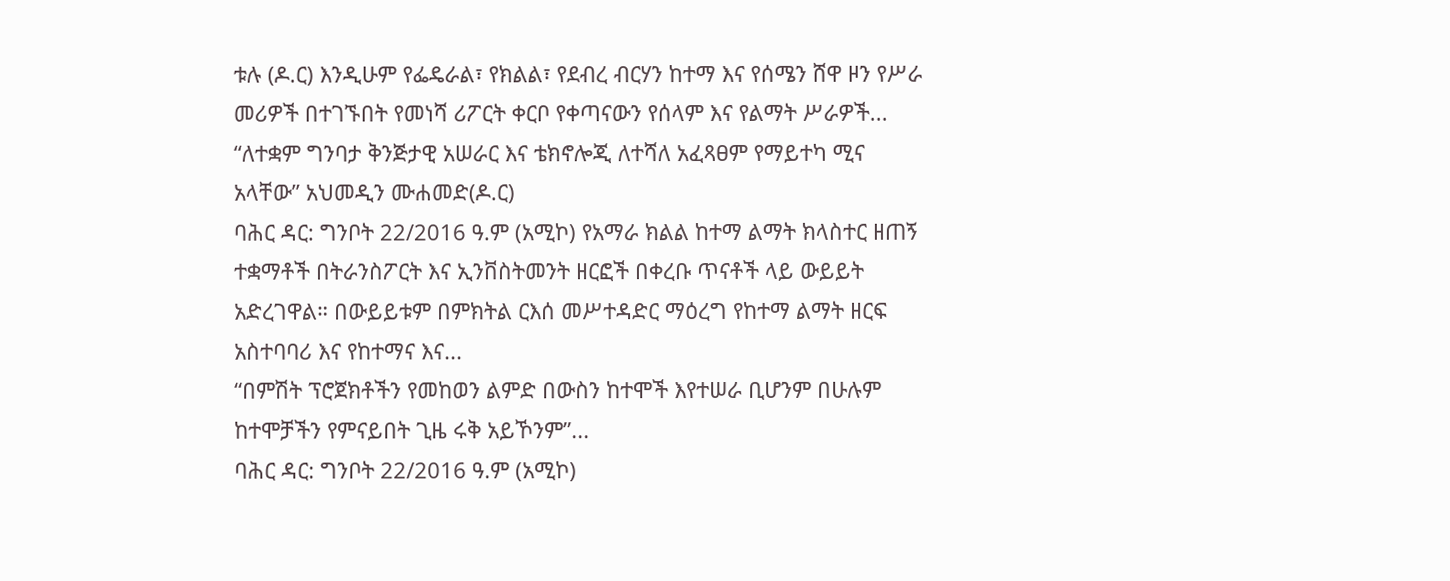ቱሉ (ዶ.ር) እንዲሁም የፌዴራል፣ የክልል፣ የደብረ ብርሃን ከተማ እና የሰሜን ሸዋ ዞን የሥራ መሪዎች በተገኙበት የመነሻ ሪፖርት ቀርቦ የቀጣናውን የሰላም እና የልማት ሥራዎች...
“ለተቋም ግንባታ ቅንጅታዊ አሠራር እና ቴክኖሎጂ ለተሻለ አፈጻፀም የማይተካ ሚና አላቸው” አህመዲን ሙሐመድ(ዶ.ር)
ባሕር ዳር: ግንቦት 22/2016 ዓ.ም (አሚኮ) የአማራ ክልል ከተማ ልማት ክላስተር ዘጠኝ ተቋማቶች በትራንስፖርት እና ኢንቨስትመንት ዘርፎች በቀረቡ ጥናቶች ላይ ውይይት አድረገዋል። በውይይቱም በምክትል ርእሰ መሥተዳድር ማዕረግ የከተማ ልማት ዘርፍ አስተባባሪ እና የከተማና እና...
“በምሽት ፕሮጀክቶችን የመከወን ልምድ በውስን ከተሞች እየተሠራ ቢሆንም በሁሉም ከተሞቻችን የምናይበት ጊዜ ሩቅ አይኾንም”...
ባሕር ዳር: ግንቦት 22/2016 ዓ.ም (አሚኮ)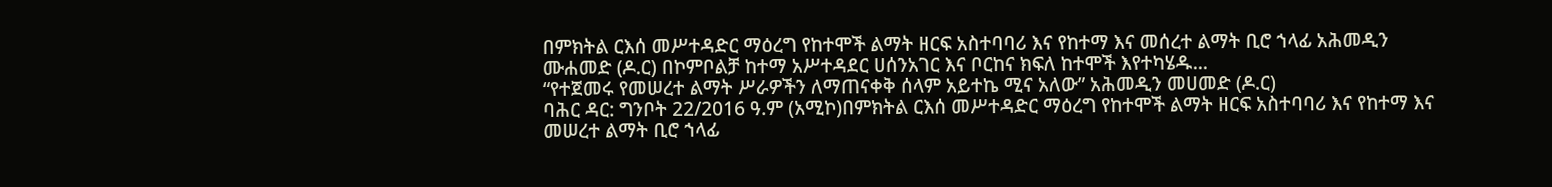በምክትል ርእሰ መሥተዳድር ማዕረግ የከተሞች ልማት ዘርፍ አስተባባሪ እና የከተማ እና መሰረተ ልማት ቢሮ ኀላፊ አሕመዲን ሙሐመድ (ዶ.ር) በኮምቦልቻ ከተማ አሥተዳደር ሀሰንአገር እና ቦርከና ክፍለ ከተሞች እየተካሄዱ...
“የተጀመሩ የመሠረተ ልማት ሥራዎችን ለማጠናቀቅ ሰላም አይተኬ ሚና አለው” አሕመዲን መሀመድ (ዶ.ር)
ባሕር ዳር: ግንቦት 22/2016 ዓ.ም (አሚኮ)በምክትል ርእሰ መሥተዳድር ማዕረግ የከተሞች ልማት ዘርፍ አስተባባሪ እና የከተማ እና መሠረተ ልማት ቢሮ ኀላፊ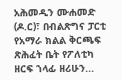አሕመዲን ሙሐመድ (ዶ.ር)፣ በብልጽግና ፓርቲ የአማራ ክልል ቅርጫፍ ጽሕፈት ቤት የፖለቲካ ዘርፍ ኀላፊ ዘሪሁን...